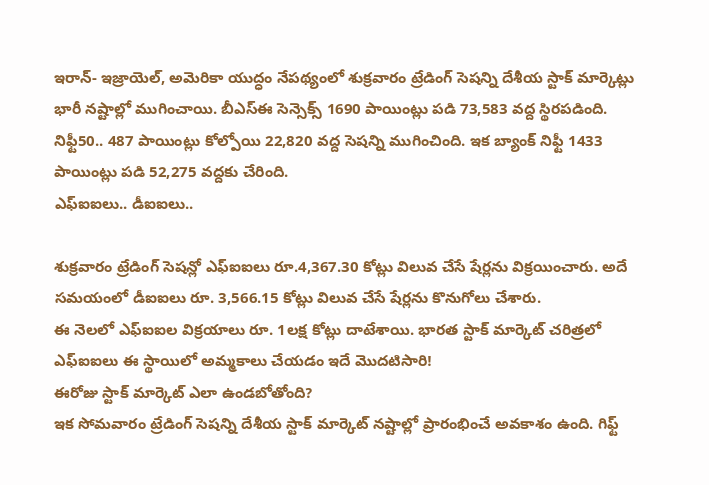ఇరాన్- ఇజ్రాయెల్, అమెరికా యుద్ధం నేపథ్యంలో శుక్రవారం ట్రేడింగ్ సెషన్ని దేశీయ స్టాక్ మార్కెట్లు భారీ నష్టాల్లో ముగించాయి. బీఎస్ఈ సెన్సెక్స్ 1690 పాయింట్లు పడి 73,583 వద్ద స్థిరపడింది. నిఫ్టీ50.. 487 పాయింట్లు కోల్పోయి 22,820 వద్ద సెషన్ని ముగించింది. ఇక బ్యాంక్ నిఫ్టీ 1433 పాయింట్లు పడి 52,275 వద్దకు చేరింది.
ఎఫ్ఐఐలు.. డీఐఐలు..

శుక్రవారం ట్రేడింగ్ సెషన్లో ఎఫ్ఐఐలు రూ.4,367.30 కోట్లు విలువ చేసే షేర్లను విక్రయించారు. అదే సమయంలో డీఐఐలు రూ. 3,566.15 కోట్లు విలువ చేసే షేర్లను కొనుగోలు చేశారు.
ఈ నెలలో ఎఫ్ఐఐల విక్రయాలు రూ. 1లక్ష కోట్లు దాటేశాయి. భారత స్టాక్ మార్కెట్ చరిత్రలో ఎఫ్ఐఐలు ఈ స్థాయిలో అమ్మకాలు చేయడం ఇదే మొదటిసారి!
ఈరోజు స్టాక్ మార్కెట్ ఎలా ఉండబోతోంది?
ఇక సోమవారం ట్రేడింగ్ సెషన్ని దేశీయ స్టాక్ మార్కెట్ నష్టాల్లో ప్రారంభించే అవకాశం ఉంది. గిఫ్ట్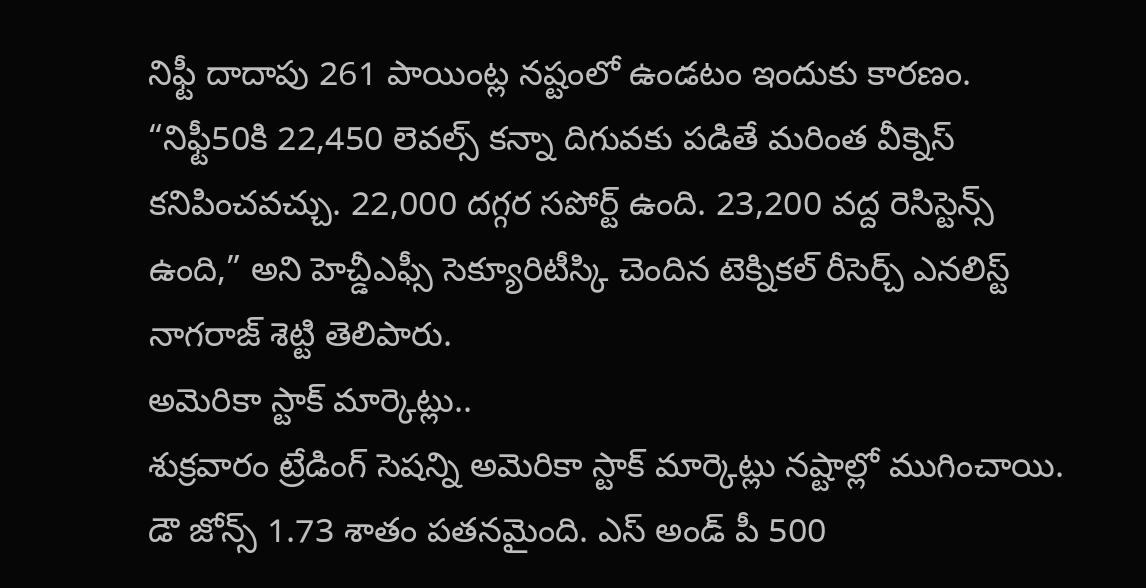నిఫ్టీ దాదాపు 261 పాయింట్ల నష్టంలో ఉండటం ఇందుకు కారణం.
“నిఫ్టీ50కి 22,450 లెవల్స్ కన్నా దిగువకు పడితే మరింత వీక్నెస్ కనిపించవచ్చు. 22,000 దగ్గర సపోర్ట్ ఉంది. 23,200 వద్ద రెసిస్టెన్స్ ఉంది,” అని హెచ్డీఎఫ్సీ సెక్యూరిటీస్కి చెందిన టెక్నికల్ రీసెర్చ్ ఎనలిస్ట్ నాగరాజ్ శెట్టి తెలిపారు.
అమెరికా స్టాక్ మార్కెట్లు..
శుక్రవారం ట్రేడింగ్ సెషన్ని అమెరికా స్టాక్ మార్కెట్లు నష్టాల్లో ముగించాయి. డౌ జోన్స్ 1.73 శాతం పతనమైంది. ఎస్ అండ్ పీ 500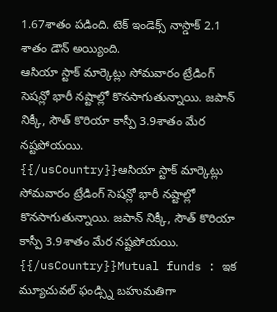1.67శాతం పడింది. టెక్ ఇండెక్స్ నాస్డాక్ 2.1 శాతం డౌన్ అయ్యింది.
ఆసియా స్టాక్ మార్కెట్లు సోమవారం ట్రేడింగ్ సెషన్లో భారీ నష్టాల్లో కొనసాగుతున్నాయి. జపాన్ నిక్కీ, సౌత్ కొరియా కాస్పీ 3.9శాతం మేర నష్టపోయయి.
{{/usCountry}}ఆసియా స్టాక్ మార్కెట్లు సోమవారం ట్రేడింగ్ సెషన్లో భారీ నష్టాల్లో కొనసాగుతున్నాయి. జపాన్ నిక్కీ, సౌత్ కొరియా కాస్పీ 3.9శాతం మేర నష్టపోయయి.
{{/usCountry}}Mutual funds : ఇక మ్యూచువల్ ఫండ్స్ని బహుమతిగా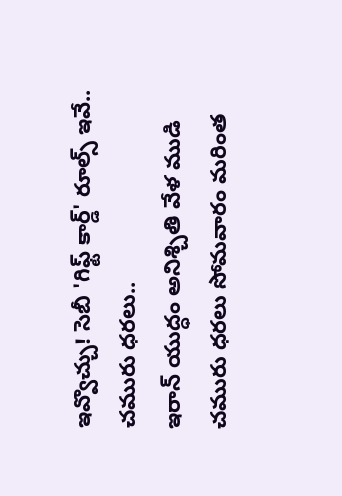ఇవ్వొచ్చు! సెబీ 'గిఫ్ట్ కార్డ్' రూల్స్ ఇవే..
చమురు ధరలు..
ఇరాన్ యుద్ధం అనిశ్చితి వేళ ముడి చమురు ధరలు సోమవారం మరింత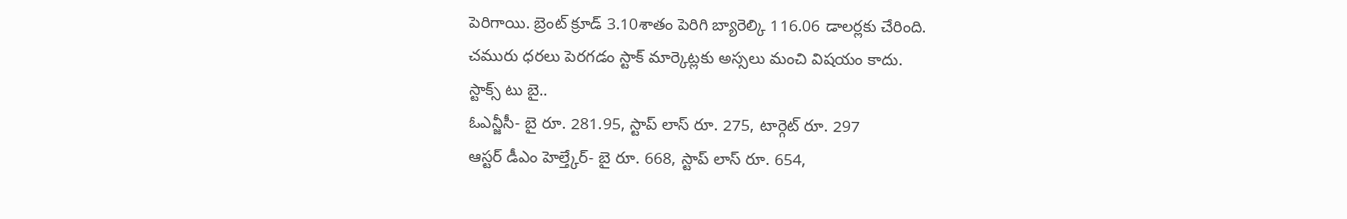పెరిగాయి. బ్రెంట్ క్రూడ్ 3.10శాతం పెరిగి బ్యారెల్కి 116.06 డాలర్లకు చేరింది.
చమురు ధరలు పెరగడం స్టాక్ మార్కెట్లకు అస్సలు మంచి విషయం కాదు.
స్టాక్స్ టు బై..
ఓఎన్జీసీ- బై రూ. 281.95, స్టాప్ లాస్ రూ. 275, టార్గెట్ రూ. 297
ఆస్టర్ డీఎం హెల్త్కేర్- బై రూ. 668, స్టాప్ లాస్ రూ. 654,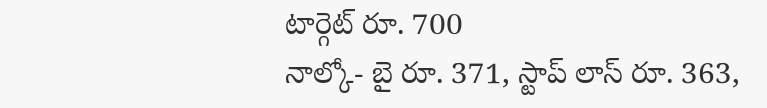టార్గెట్ రూ. 700
నాల్కో- బై రూ. 371, స్టాప్ లాస్ రూ. 363,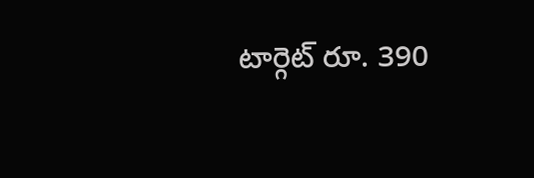టార్గెట్ రూ. 390